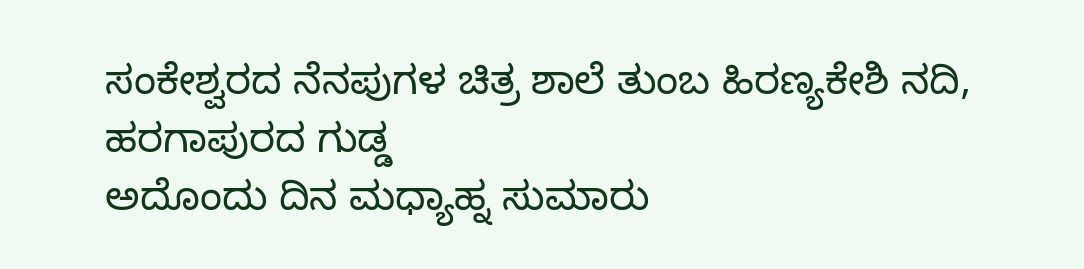ಸಂಕೇಶ್ವರದ ನೆನಪುಗಳ ಚಿತ್ರ ಶಾಲೆ ತುಂಬ ಹಿರಣ್ಯಕೇಶಿ ನದಿ, ಹರಗಾಪುರದ ಗುಡ್ಡ
ಅದೊಂದು ದಿನ ಮಧ್ಯಾಹ್ನ ಸುಮಾರು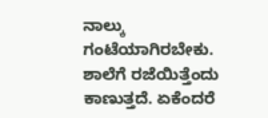ನಾಲ್ಕು ಗಂಟೆಯಾಗಿರಬೇಕು. ಶಾಲೆಗೆ ರಜೆಯಿತ್ತೆಂದು ಕಾಣುತ್ತದೆ. ಏಕೆಂದರೆ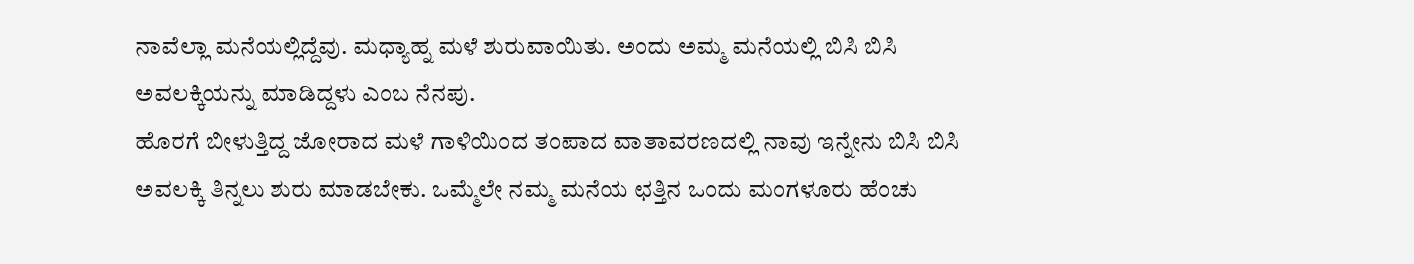ನಾವೆಲ್ಲಾ ಮನೆಯಲ್ಲಿದ್ದೆವು. ಮಧ್ಯಾಹ್ನ ಮಳೆ ಶುರುವಾಯಿತು. ಅಂದು ಅಮ್ಮ ಮನೆಯಲ್ಲಿ ಬಿಸಿ ಬಿಸಿ ಅವಲಕ್ಕಿಯನ್ನು ಮಾಡಿದ್ದಳು ಎಂಬ ನೆನಪು.
ಹೊರಗೆ ಬೀಳುತ್ತಿದ್ದ ಜೋರಾದ ಮಳೆ ಗಾಳಿಯಿಂದ ತಂಪಾದ ವಾತಾವರಣದಲ್ಲಿ ನಾವು ಇನ್ನೇನು ಬಿಸಿ ಬಿಸಿ ಅವಲಕ್ಕಿ ತಿನ್ನಲು ಶುರು ಮಾಡಬೇಕು. ಒಮ್ಮೆಲೇ ನಮ್ಮ ಮನೆಯ ಛತ್ತಿನ ಒಂದು ಮಂಗಳೂರು ಹೆಂಚು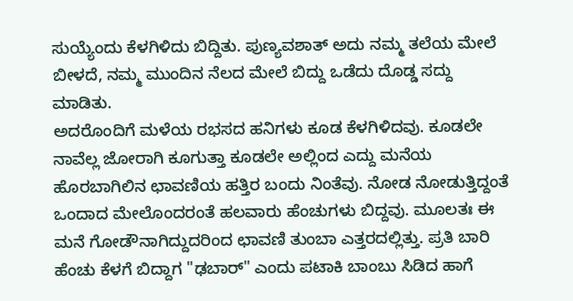ಸುಯ್ಯೆಂದು ಕೆಳಗಿಳಿದು ಬಿದ್ದಿತು. ಪುಣ್ಯವಶಾತ್ ಅದು ನಮ್ಮ ತಲೆಯ ಮೇಲೆ ಬೀಳದೆ, ನಮ್ಮ ಮುಂದಿನ ನೆಲದ ಮೇಲೆ ಬಿದ್ದು ಒಡೆದು ದೊಡ್ಡ ಸದ್ದು ಮಾಡಿತು.
ಅದರೊಂದಿಗೆ ಮಳೆಯ ರಭಸದ ಹನಿಗಳು ಕೂಡ ಕೆಳಗಿಳಿದವು. ಕೂಡಲೇ ನಾವೆಲ್ಲ ಜೋರಾಗಿ ಕೂಗುತ್ತಾ ಕೂಡಲೇ ಅಲ್ಲಿಂದ ಎದ್ದು ಮನೆಯ ಹೊರಬಾಗಿಲಿನ ಛಾವಣಿಯ ಹತ್ತಿರ ಬಂದು ನಿಂತೆವು. ನೋಡ ನೋಡುತ್ತಿದ್ದಂತೆ ಒಂದಾದ ಮೇಲೊಂದರಂತೆ ಹಲವಾರು ಹೆಂಚುಗಳು ಬಿದ್ದವು. ಮೂಲತಃ ಈ ಮನೆ ಗೋಡೌನಾಗಿದ್ದುದರಿಂದ ಛಾವಣಿ ತುಂಬಾ ಎತ್ತರದಲ್ಲಿತ್ತು. ಪ್ರತಿ ಬಾರಿ ಹೆಂಚು ಕೆಳಗೆ ಬಿದ್ದಾಗ "ಢಬಾರ್" ಎಂದು ಪಟಾಕಿ ಬಾಂಬು ಸಿಡಿದ ಹಾಗೆ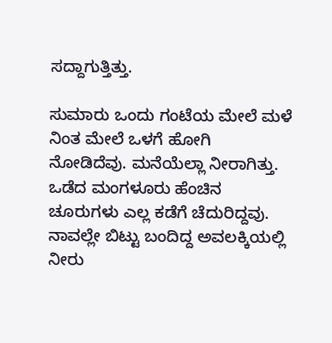ಸದ್ದಾಗುತ್ತಿತ್ತು.

ಸುಮಾರು ಒಂದು ಗಂಟೆಯ ಮೇಲೆ ಮಳೆ ನಿಂತ ಮೇಲೆ ಒಳಗೆ ಹೋಗಿ ನೋಡಿದೆವು. ಮನೆಯೆಲ್ಲಾ ನೀರಾಗಿತ್ತು. ಒಡೆದ ಮಂಗಳೂರು ಹೆಂಚಿನ ಚೂರುಗಳು ಎಲ್ಲ ಕಡೆಗೆ ಚೆದುರಿದ್ದವು. ನಾವಲ್ಲೇ ಬಿಟ್ಟು ಬಂದಿದ್ದ ಅವಲಕ್ಕಿಯಲ್ಲಿ ನೀರು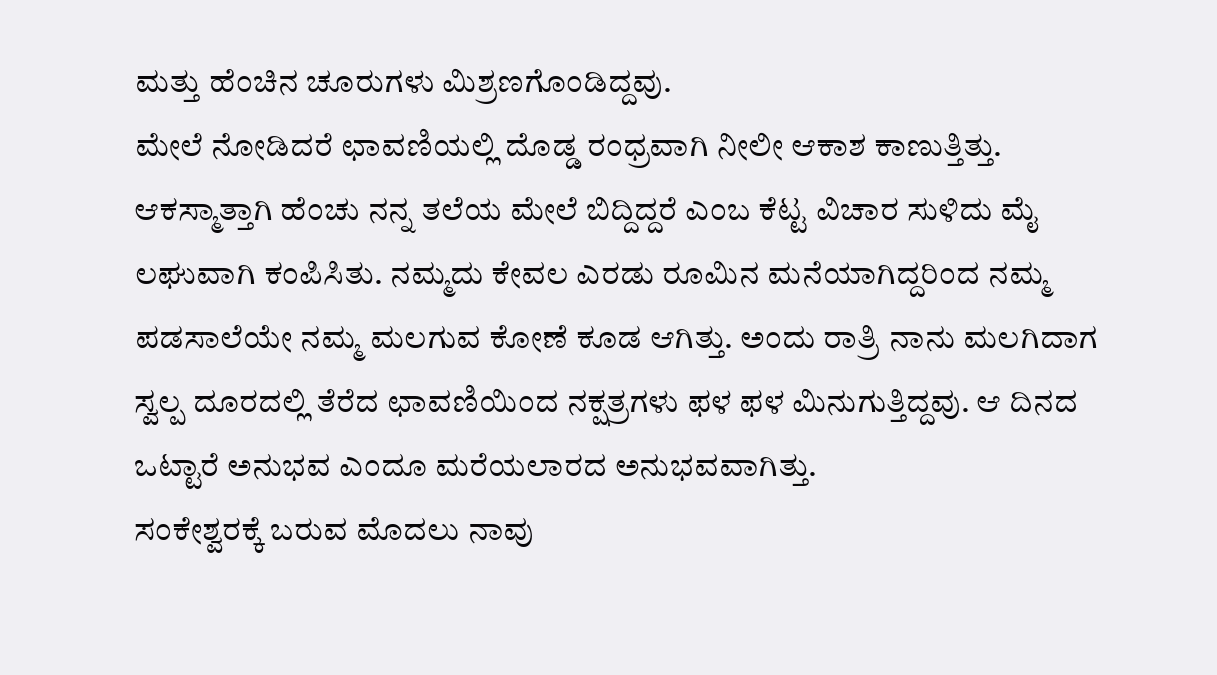ಮತ್ತು ಹೆಂಚಿನ ಚೂರುಗಳು ಮಿಶ್ರಣಗೊಂಡಿದ್ದವು.
ಮೇಲೆ ನೋಡಿದರೆ ಛಾವಣಿಯಲ್ಲಿ ದೊಡ್ಡ ರಂಧ್ರವಾಗಿ ನೀಲೀ ಆಕಾಶ ಕಾಣುತ್ತಿತ್ತು. ಆಕಸ್ಮಾತ್ತಾಗಿ ಹೆಂಚು ನನ್ನ ತಲೆಯ ಮೇಲೆ ಬಿದ್ದಿದ್ದರೆ ಎಂಬ ಕೆಟ್ಟ ವಿಚಾರ ಸುಳಿದು ಮೈ ಲಘುವಾಗಿ ಕಂಪಿಸಿತು. ನಮ್ಮದು ಕೇವಲ ಎರಡು ರೂಮಿನ ಮನೆಯಾಗಿದ್ದರಿಂದ ನಮ್ಮ ಪಡಸಾಲೆಯೇ ನಮ್ಮ ಮಲಗುವ ಕೋಣೆ ಕೂಡ ಆಗಿತ್ತು. ಅಂದು ರಾತ್ರಿ ನಾನು ಮಲಗಿದಾಗ ಸ್ವಲ್ಪ ದೂರದಲ್ಲಿ ತೆರೆದ ಛಾವಣಿಯಿಂದ ನಕ್ಷತ್ರಗಳು ಫಳ ಫಳ ಮಿನುಗುತ್ತಿದ್ದವು. ಆ ದಿನದ ಒಟ್ಟಾರೆ ಅನುಭವ ಎಂದೂ ಮರೆಯಲಾರದ ಅನುಭವವಾಗಿತ್ತು.
ಸಂಕೇಶ್ವರಕ್ಕೆ ಬರುವ ಮೊದಲು ನಾವು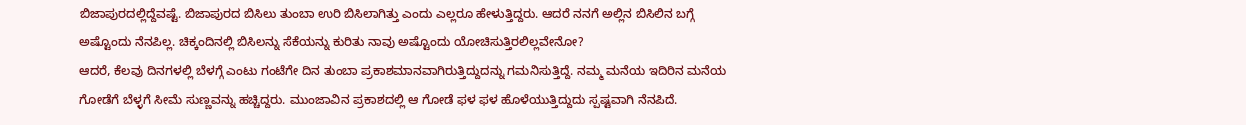ಬಿಜಾಪುರದಲ್ಲಿದ್ದೆವಷ್ಟೆ. ಬಿಜಾಪುರದ ಬಿಸಿಲು ತುಂಬಾ ಉರಿ ಬಿಸಿಲಾಗಿತ್ತು ಎಂದು ಎಲ್ಲರೂ ಹೇಳುತ್ತಿದ್ದರು. ಆದರೆ ನನಗೆ ಅಲ್ಲಿನ ಬಿಸಿಲಿನ ಬಗ್ಗೆ ಅಷ್ಟೊಂದು ನೆನಪಿಲ್ಲ. ಚಿಕ್ಕಂದಿನಲ್ಲಿ ಬಿಸಿಲನ್ನು ಸೆಕೆಯನ್ನು ಕುರಿತು ನಾವು ಅಷ್ಟೊಂದು ಯೋಚಿಸುತ್ತಿರಲಿಲ್ಲವೇನೋ?
ಆದರೆ, ಕೆಲವು ದಿನಗಳಲ್ಲಿ ಬೆಳಗ್ಗೆ ಎಂಟು ಗಂಟೆಗೇ ದಿನ ತುಂಬಾ ಪ್ರಕಾಶಮಾನವಾಗಿರುತ್ತಿದ್ದುದನ್ನು ಗಮನಿಸುತ್ತಿದ್ದೆ. ನಮ್ಮ ಮನೆಯ ಇದಿರಿನ ಮನೆಯ ಗೋಡೆಗೆ ಬೆಳ್ಳಗೆ ಸೀಮೆ ಸುಣ್ಣವನ್ನು ಹಚ್ಚಿದ್ದರು. ಮುಂಜಾವಿನ ಪ್ರಕಾಶದಲ್ಲಿ ಆ ಗೋಡೆ ಫಳ ಫಳ ಹೊಳೆಯುತ್ತಿದ್ದುದು ಸ್ಪಷ್ಟವಾಗಿ ನೆನಪಿದೆ.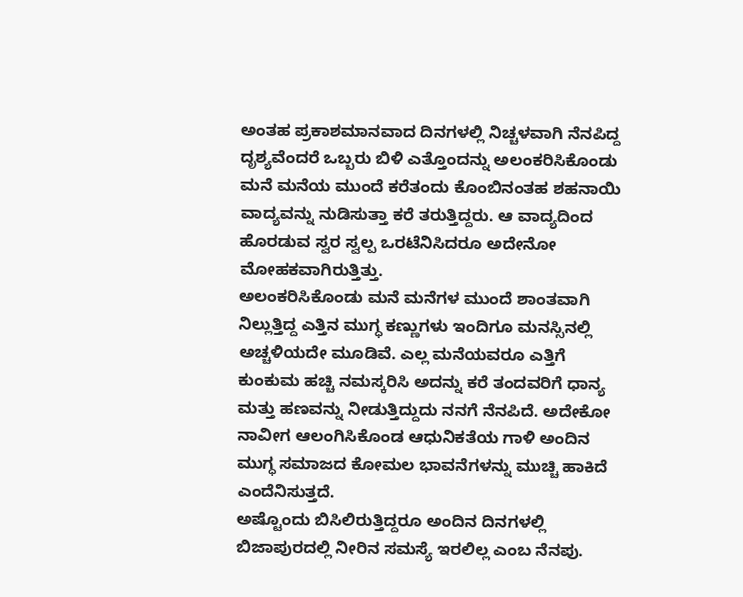ಅಂತಹ ಪ್ರಕಾಶಮಾನವಾದ ದಿನಗಳಲ್ಲಿ ನಿಚ್ಚಳವಾಗಿ ನೆನಪಿದ್ದ ದೃಶ್ಯವೆಂದರೆ ಒಬ್ಬರು ಬಿಳಿ ಎತ್ತೊಂದನ್ನು ಅಲಂಕರಿಸಿಕೊಂಡು ಮನೆ ಮನೆಯ ಮುಂದೆ ಕರೆತಂದು ಕೊಂಬಿನಂತಹ ಶಹನಾಯಿ ವಾದ್ಯವನ್ನು ನುಡಿಸುತ್ತಾ ಕರೆ ತರುತ್ತಿದ್ದರು. ಆ ವಾದ್ಯದಿಂದ ಹೊರಡುವ ಸ್ವರ ಸ್ವಲ್ಪ ಒರಟೆನಿಸಿದರೂ ಅದೇನೋ ಮೋಹಕವಾಗಿರುತ್ತಿತ್ತು.
ಅಲಂಕರಿಸಿಕೊಂಡು ಮನೆ ಮನೆಗಳ ಮುಂದೆ ಶಾಂತವಾಗಿ ನಿಲ್ಲುತ್ತಿದ್ದ ಎತ್ತಿನ ಮುಗ್ಧ ಕಣ್ಣುಗಳು ಇಂದಿಗೂ ಮನಸ್ಸಿನಲ್ಲಿ ಅಚ್ಚಳಿಯದೇ ಮೂಡಿವೆ. ಎಲ್ಲ ಮನೆಯವರೂ ಎತ್ತಿಗೆ ಕುಂಕುಮ ಹಚ್ಚಿ ನಮಸ್ಕರಿಸಿ ಅದನ್ನು ಕರೆ ತಂದವರಿಗೆ ಧಾನ್ಯ ಮತ್ತು ಹಣವನ್ನು ನೀಡುತ್ತಿದ್ದುದು ನನಗೆ ನೆನಪಿದೆ. ಅದೇಕೋ ನಾವೀಗ ಆಲಂಗಿಸಿಕೊಂಡ ಆಧುನಿಕತೆಯ ಗಾಳಿ ಅಂದಿನ ಮುಗ್ಧ ಸಮಾಜದ ಕೋಮಲ ಭಾವನೆಗಳನ್ನು ಮುಚ್ಚಿ ಹಾಕಿದೆ ಎಂದೆನಿಸುತ್ತದೆ.
ಅಷ್ಟೊಂದು ಬಿಸಿಲಿರುತ್ತಿದ್ದರೂ ಅಂದಿನ ದಿನಗಳಲ್ಲಿ ಬಿಜಾಪುರದಲ್ಲಿ ನೀರಿನ ಸಮಸ್ಯೆ ಇರಲಿಲ್ಲ ಎಂಬ ನೆನಪು.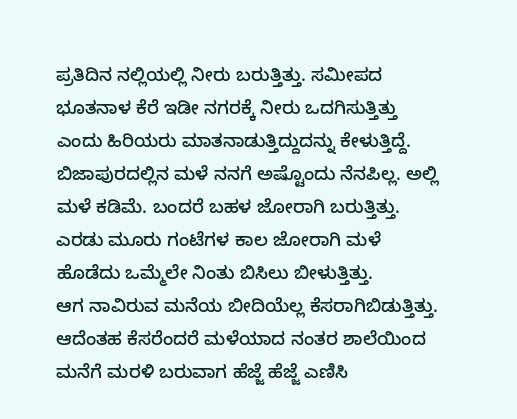ಪ್ರತಿದಿನ ನಲ್ಲಿಯಲ್ಲಿ ನೀರು ಬರುತ್ತಿತ್ತು. ಸಮೀಪದ ಭೂತನಾಳ ಕೆರೆ ಇಡೀ ನಗರಕ್ಕೆ ನೀರು ಒದಗಿಸುತ್ತಿತ್ತು ಎಂದು ಹಿರಿಯರು ಮಾತನಾಡುತ್ತಿದ್ದುದನ್ನು ಕೇಳುತ್ತಿದ್ದೆ. ಬಿಜಾಪುರದಲ್ಲಿನ ಮಳೆ ನನಗೆ ಅಷ್ಟೊಂದು ನೆನಪಿಲ್ಲ. ಅಲ್ಲಿ ಮಳೆ ಕಡಿಮೆ. ಬಂದರೆ ಬಹಳ ಜೋರಾಗಿ ಬರುತ್ತಿತ್ತು. ಎರಡು ಮೂರು ಗಂಟೆಗಳ ಕಾಲ ಜೋರಾಗಿ ಮಳೆ ಹೊಡೆದು ಒಮ್ಮೆಲೇ ನಿಂತು ಬಿಸಿಲು ಬೀಳುತ್ತಿತ್ತು.
ಆಗ ನಾವಿರುವ ಮನೆಯ ಬೀದಿಯೆಲ್ಲ ಕೆಸರಾಗಿಬಿಡುತ್ತಿತ್ತು. ಆದೆಂತಹ ಕೆಸರೆಂದರೆ ಮಳೆಯಾದ ನಂತರ ಶಾಲೆಯಿಂದ ಮನೆಗೆ ಮರಳಿ ಬರುವಾಗ ಹೆಜ್ಜೆ ಹೆಜ್ಜೆ ಎಣಿಸಿ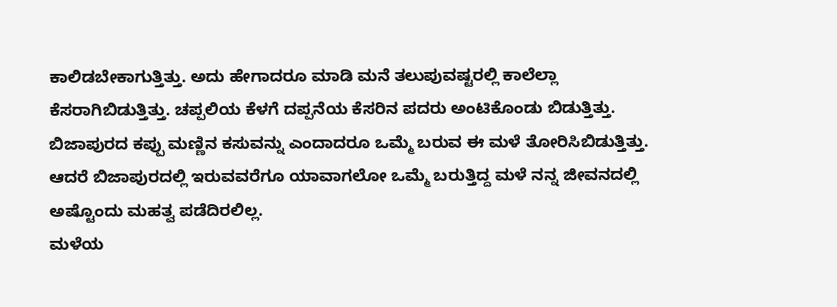ಕಾಲಿಡಬೇಕಾಗುತ್ತಿತ್ತು. ಅದು ಹೇಗಾದರೂ ಮಾಡಿ ಮನೆ ತಲುಪುವಷ್ಟರಲ್ಲಿ ಕಾಲೆಲ್ಲಾ ಕೆಸರಾಗಿಬಿಡುತ್ತಿತ್ತು. ಚಪ್ಪಲಿಯ ಕೆಳಗೆ ದಪ್ಪನೆಯ ಕೆಸರಿನ ಪದರು ಅಂಟಿಕೊಂಡು ಬಿಡುತ್ತಿತ್ತು.
ಬಿಜಾಪುರದ ಕಪ್ಪು ಮಣ್ಣಿನ ಕಸುವನ್ನು ಎಂದಾದರೂ ಒಮ್ಮೆ ಬರುವ ಈ ಮಳೆ ತೋರಿಸಿಬಿಡುತ್ತಿತ್ತು. ಆದರೆ ಬಿಜಾಪುರದಲ್ಲಿ ಇರುವವರೆಗೂ ಯಾವಾಗಲೋ ಒಮ್ಮೆ ಬರುತ್ತಿದ್ದ ಮಳೆ ನನ್ನ ಜೀವನದಲ್ಲಿ ಅಷ್ಟೊಂದು ಮಹತ್ವ ಪಡೆದಿರಲಿಲ್ಲ.
ಮಳೆಯ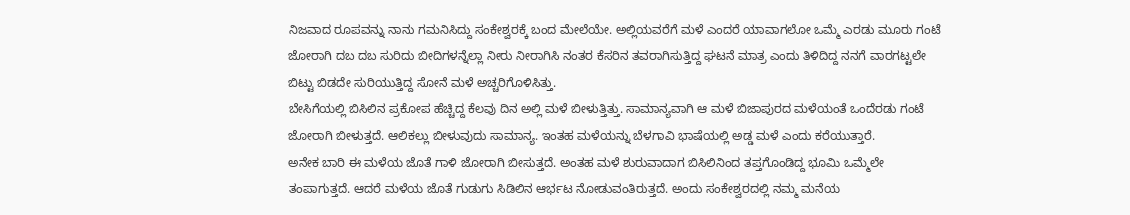ನಿಜವಾದ ರೂಪವನ್ನು ನಾನು ಗಮನಿಸಿದ್ದು ಸಂಕೇಶ್ವರಕ್ಕೆ ಬಂದ ಮೇಲೆಯೇ. ಅಲ್ಲಿಯವರೆಗೆ ಮಳೆ ಎಂದರೆ ಯಾವಾಗಲೋ ಒಮ್ಮೆ ಎರಡು ಮೂರು ಗಂಟೆ ಜೋರಾಗಿ ದಬ ದಬ ಸುರಿದು ಬೀದಿಗಳನ್ನೆಲ್ಲಾ ನೀರು ನೀರಾಗಿಸಿ ನಂತರ ಕೆಸರಿನ ತವರಾಗಿಸುತ್ತಿದ್ದ ಘಟನೆ ಮಾತ್ರ ಎಂದು ತಿಳಿದಿದ್ದ ನನಗೆ ವಾರಗಟ್ಟಲೇ ಬಿಟ್ಟು ಬಿಡದೇ ಸುರಿಯುತ್ತಿದ್ದ ಸೋನೆ ಮಳೆ ಅಚ್ಚರಿಗೊಳಿಸಿತ್ತು.
ಬೇಸಿಗೆಯಲ್ಲಿ ಬಿಸಿಲಿನ ಪ್ರಕೋಪ ಹೆಚ್ಚಿದ್ದ ಕೆಲವು ದಿನ ಅಲ್ಲಿ ಮಳೆ ಬೀಳುತ್ತಿತ್ತು. ಸಾಮಾನ್ಯವಾಗಿ ಆ ಮಳೆ ಬಿಜಾಪುರದ ಮಳೆಯಂತೆ ಒಂದೆರಡು ಗಂಟೆ ಜೋರಾಗಿ ಬೀಳುತ್ತದೆ. ಆಲಿಕಲ್ಲು ಬೀಳುವುದು ಸಾಮಾನ್ಯ. ಇಂತಹ ಮಳೆಯನ್ನು ಬೆಳಗಾವಿ ಭಾಷೆಯಲ್ಲಿ ಅಡ್ಡ ಮಳೆ ಎಂದು ಕರೆಯುತ್ತಾರೆ.
ಅನೇಕ ಬಾರಿ ಈ ಮಳೆಯ ಜೊತೆ ಗಾಳಿ ಜೋರಾಗಿ ಬೀಸುತ್ತದೆ. ಅಂತಹ ಮಳೆ ಶುರುವಾದಾಗ ಬಿಸಿಲಿನಿಂದ ತಪ್ತಗೊಂಡಿದ್ದ ಭೂಮಿ ಒಮ್ಮೆಲೇ ತಂಪಾಗುತ್ತದೆ. ಆದರೆ ಮಳೆಯ ಜೊತೆ ಗುಡುಗು ಸಿಡಿಲಿನ ಆರ್ಭಟ ನೋಡುವಂತಿರುತ್ತದೆ. ಅಂದು ಸಂಕೇಶ್ವರದಲ್ಲಿ ನಮ್ಮ ಮನೆಯ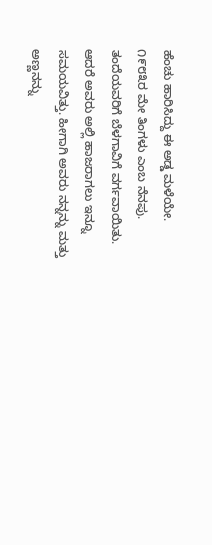ಹೆಂಚು ಹಾರಿಸಿದ್ದು ಈ ಅಡ್ಡ ಮಳೆಯೇ.
೧೯೮೩ರ ಮೇ ತಿಂಗಳು ಎಂಬ ನೆನಪು. ತಂದೆಯವರಿಗೆ ಬೆಳಗಾವಿಗೆ ವರ್ಗವಾಯಿತು. ಆದರೆ ಅವರು ಅಲ್ಲಿ ಹಾಜರಾಗಲು ಇನ್ನೂ ಸಮಯವಿತ್ತು. ಹೀಗಾಗಿ ಅವರು ನನ್ನನ್ನು ಮತ್ತು ಅಣ್ಣನನ್ನು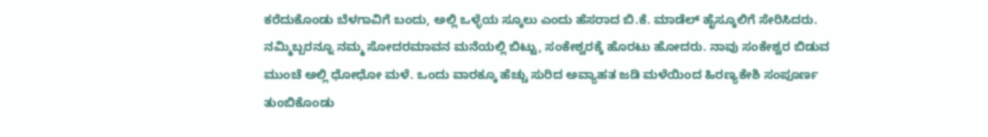ಕರೆದುಕೊಂಡು ಬೆಳಗಾವಿಗೆ ಬಂದು, ಅಲ್ಲಿ ಒಳ್ಳೆಯ ಸ್ಕೂಲು ಎಂದು ಹೆಸರಾದ ಬಿ.ಕೆ. ಮಾಡೆಲ್ ಹೈಸ್ಕೂಲಿಗೆ ಸೇರಿಸಿದರು.
ನಮ್ಮಿಬ್ಬರನ್ನೂ ನಮ್ಮ ಸೋದರಮಾವನ ಮನೆಯಲ್ಲಿ ಬಿಟ್ಟು, ಸಂಕೇಶ್ವರಕ್ಕೆ ಹೊರಟು ಹೋದರು. ನಾವು ಸಂಕೇಶ್ವರ ಬಿಡುವ ಮುಂಚೆ ಅಲ್ಲಿ ಧೋಧೋ ಮಳೆ. ಒಂದು ವಾರಕ್ಕೂ ಹೆಚ್ಚು ಸುರಿದ ಅವ್ಯಾಹತ ಜಡಿ ಮಳೆಯಿಂದ ಹಿರಣ್ಯಕೇಶಿ ಸಂಪೂರ್ಣ ತುಂಬಿಕೊಂಡು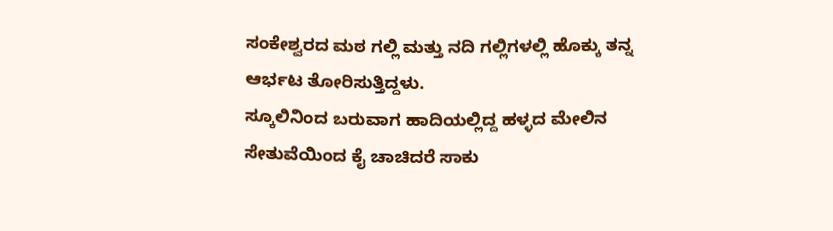ಸಂಕೇಶ್ವರದ ಮಠ ಗಲ್ಲಿ ಮತ್ತು ನದಿ ಗಲ್ಲಿಗಳಲ್ಲಿ ಹೊಕ್ಕು ತನ್ನ ಆರ್ಭಟ ತೋರಿಸುತ್ತಿದ್ದಳು.
ಸ್ಕೂಲಿನಿಂದ ಬರುವಾಗ ಹಾದಿಯಲ್ಲಿದ್ದ ಹಳ್ಳದ ಮೇಲಿನ ಸೇತುವೆಯಿಂದ ಕೈ ಚಾಚಿದರೆ ಸಾಕು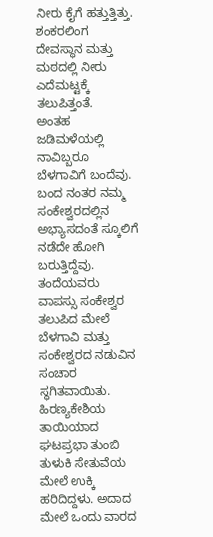ನೀರು ಕೈಗೆ ಹತ್ತುತ್ತಿತ್ತು. ಶಂಕರಲಿಂಗ ದೇವಸ್ಥಾನ ಮತ್ತು ಮಠದಲ್ಲಿ ನೀರು ಎದೆಮಟ್ಟಕ್ಕೆ ತಲುಪಿತ್ತಂತೆ.
ಅಂತಹ ಜಡಿಮಳೆಯಲ್ಲಿ ನಾವಿಬ್ಬರೂ ಬೆಳಗಾವಿಗೆ ಬಂದೆವು. ಬಂದ ನಂತರ ನಮ್ಮ ಸಂಕೇಶ್ವರದಲ್ಲಿನ ಅಭ್ಯಾಸದಂತೆ ಸ್ಕೂಲಿಗೆ ನಡೆದೇ ಹೋಗಿ ಬರುತ್ತಿದ್ದೆವು. ತಂದೆಯವರು ವಾಪಸ್ಸು ಸಂಕೇಶ್ವರ ತಲುಪಿದ ಮೇಲೆ ಬೆಳಗಾವಿ ಮತ್ತು ಸಂಕೇಶ್ವರದ ನಡುವಿನ ಸಂಚಾರ ಸ್ಥಗಿತವಾಯಿತು.
ಹಿರಣ್ಯಕೇಶಿಯ ತಾಯಿಯಾದ ಘಟಪ್ರಭಾ ತುಂಬಿ ತುಳುಕಿ ಸೇತುವೆಯ ಮೇಲೆ ಉಕ್ಕಿ ಹರಿದಿದ್ದಳು. ಅದಾದ ಮೇಲೆ ಒಂದು ವಾರದ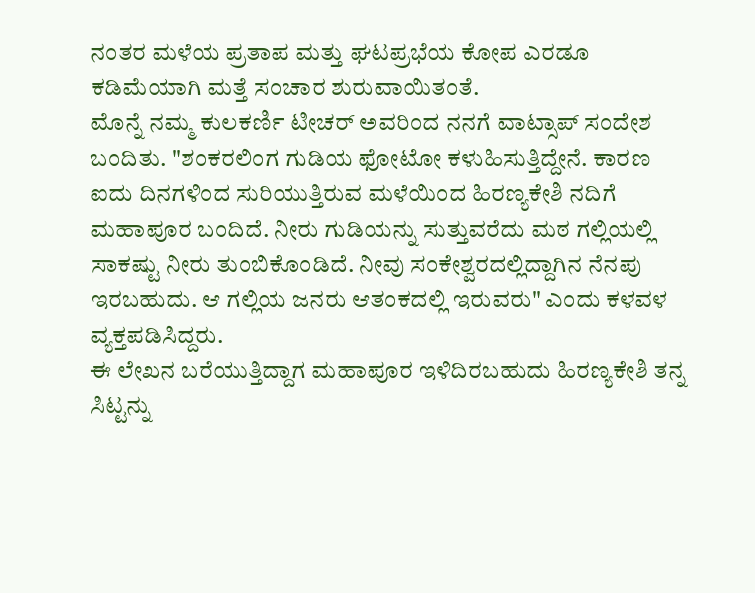ನಂತರ ಮಳೆಯ ಪ್ರತಾಪ ಮತ್ತು ಘಟಪ್ರಭೆಯ ಕೋಪ ಎರಡೂ ಕಡಿಮೆಯಾಗಿ ಮತ್ತೆ ಸಂಚಾರ ಶುರುವಾಯಿತಂತೆ.
ಮೊನ್ನೆ ನಮ್ಮ ಕುಲಕರ್ಣಿ ಟೀಚರ್ ಅವರಿಂದ ನನಗೆ ವಾಟ್ಸಾಪ್ ಸಂದೇಶ ಬಂದಿತು. "ಶಂಕರಲಿಂಗ ಗುಡಿಯ ಫೋಟೋ ಕಳುಹಿಸುತ್ತಿದ್ದೇನೆ. ಕಾರಣ ಐದು ದಿನಗಳಿಂದ ಸುರಿಯುತ್ತಿರುವ ಮಳೆಯಿಂದ ಹಿರಣ್ಯಕೇಶಿ ನದಿಗೆ ಮಹಾಪೂರ ಬಂದಿದೆ. ನೀರು ಗುಡಿಯನ್ನು ಸುತ್ತುವರೆದು ಮಠ ಗಲ್ಲಿಯಲ್ಲಿ ಸಾಕಷ್ಟು ನೀರು ತುಂಬಿಕೊಂಡಿದೆ. ನೀವು ಸಂಕೇಶ್ವರದಲ್ಲಿದ್ದಾಗಿನ ನೆನಪು ಇರಬಹುದು. ಆ ಗಲ್ಲಿಯ ಜನರು ಆತಂಕದಲ್ಲಿ ಇರುವರು" ಎಂದು ಕಳವಳ ವ್ಯಕ್ತಪಡಿಸಿದ್ದರು.
ಈ ಲೇಖನ ಬರೆಯುತ್ತಿದ್ದಾಗ ಮಹಾಪೂರ ಇಳಿದಿರಬಹುದು ಹಿರಣ್ಯಕೇಶಿ ತನ್ನ ಸಿಟ್ಟನ್ನು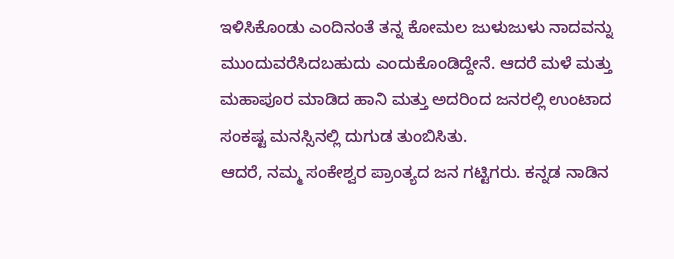ಇಳಿಸಿಕೊಂಡು ಎಂದಿನಂತೆ ತನ್ನ ಕೋಮಲ ಜುಳುಜುಳು ನಾದವನ್ನು ಮುಂದುವರೆಸಿದಬಹುದು ಎಂದುಕೊಂಡಿದ್ದೇನೆ. ಆದರೆ ಮಳೆ ಮತ್ತು ಮಹಾಪೂರ ಮಾಡಿದ ಹಾನಿ ಮತ್ತು ಅದರಿಂದ ಜನರಲ್ಲಿ ಉಂಟಾದ ಸಂಕಷ್ಟ ಮನಸ್ಸಿನಲ್ಲಿ ದುಗುಡ ತುಂಬಿಸಿತು.
ಆದರೆ, ನಮ್ಮ ಸಂಕೇಶ್ವರ ಪ್ರಾಂತ್ಯದ ಜನ ಗಟ್ಟಿಗರು. ಕನ್ನಡ ನಾಡಿನ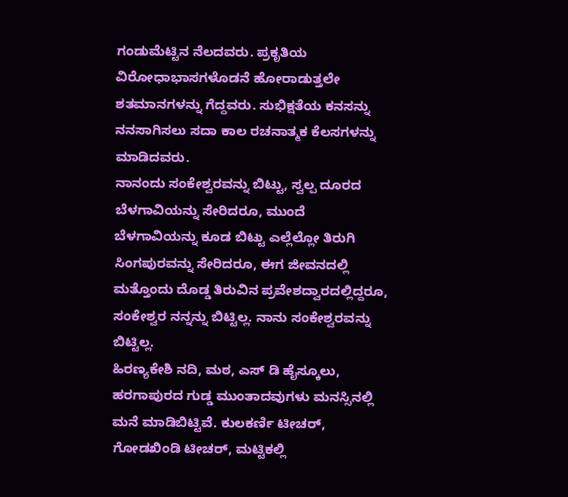ಗಂಡುಮೆಟ್ಟಿನ ನೆಲದವರು. ಪ್ರಕೃತಿಯ ವಿರೋಧಾಭಾಸಗಳೊಡನೆ ಹೋರಾಡುತ್ತಲೇ ಶತಮಾನಗಳನ್ನು ಗೆದ್ದವರು. ಸುಭಿಕ್ಷತೆಯ ಕನಸನ್ನು ನನಸಾಗಿಸಲು ಸದಾ ಕಾಲ ರಚನಾತ್ಮಕ ಕೆಲಸಗಳನ್ನು ಮಾಡಿದವರು.
ನಾನಂದು ಸಂಕೇಶ್ವರವನ್ನು ಬಿಟ್ಟು, ಸ್ವಲ್ಪ ದೂರದ ಬೆಳಗಾವಿಯನ್ನು ಸೇರಿದರೂ, ಮುಂದೆ ಬೆಳಗಾವಿಯನ್ನು ಕೂಡ ಬಿಟ್ಟು ಎಲ್ಲೆಲ್ಲೋ ತಿರುಗಿ ಸಿಂಗಪುರವನ್ನು ಸೇರಿದರೂ, ಈಗ ಜೀವನದಲ್ಲಿ ಮತ್ತೊಂದು ದೊಡ್ಡ ತಿರುವಿನ ಪ್ರವೇಶದ್ವಾರದಲ್ಲಿದ್ದರೂ, ಸಂಕೇಶ್ವರ ನನ್ನನ್ನು ಬಿಟ್ಟಿಲ್ಲ. ನಾನು ಸಂಕೇಶ್ವರವನ್ನು ಬಿಟ್ಟಿಲ್ಲ.
ಹಿರಣ್ಯಕೇಶಿ ನದಿ, ಮಠ, ಎಸ್ ಡಿ ಹೈಸ್ಕೂಲು, ಹರಗಾಪುರದ ಗುಡ್ಡ ಮುಂತಾದವುಗಳು ಮನಸ್ಸಿನಲ್ಲಿ ಮನೆ ಮಾಡಿಬಿಟ್ಟಿವೆ. ಕುಲಕರ್ಣಿ ಟೀಚರ್, ಗೋಡಖಿಂಡಿ ಟೀಚರ್, ಮಟ್ಟಿಕಲ್ಲಿ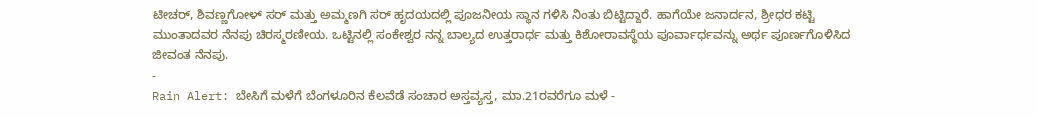ಟೀಚರ್, ಶಿವಣ್ಣಗೋಳ್ ಸರ್ ಮತ್ತು ಅಮ್ಮಣಗಿ ಸರ್ ಹೃದಯದಲ್ಲಿ ಪೂಜನೀಯ ಸ್ಥಾನ ಗಳಿಸಿ ನಿಂತು ಬಿಟ್ಟಿದ್ದಾರೆ. ಹಾಗೆಯೇ ಜನಾರ್ದನ, ಶ್ರೀಧರ ಕಟ್ಟಿ ಮುಂತಾದವರ ನೆನಪು ಚಿರಸ್ಮರಣೀಯ. ಒಟ್ಟಿನಲ್ಲಿ ಸಂಕೇಶ್ವರ ನನ್ನ ಬಾಲ್ಯದ ಉತ್ತರಾರ್ಧ ಮತ್ತು ಕಿಶೋರಾವಸ್ಥೆಯ ಪೂರ್ವಾರ್ಧವನ್ನು ಅರ್ಥ ಪೂರ್ಣಗೊಳಿಸಿದ ಜೀವಂತ ನೆನಪು.
-
Rain Alert: ಬೇಸಿಗೆ ಮಳೆಗೆ ಬೆಂಗಳೂರಿನ ಕೆಲವೆಡೆ ಸಂಚಾರ ಅಸ್ತವ್ಯಸ್ತ, ಮಾ.21ರವರೆಗೂ ಮಳೆ -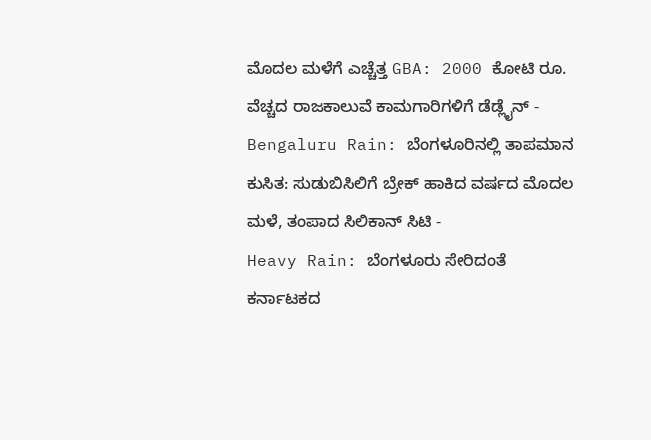ಮೊದಲ ಮಳೆಗೆ ಎಚ್ಚೆತ್ತ GBA: 2000 ಕೋಟಿ ರೂ. ವೆಚ್ಚದ ರಾಜಕಾಲುವೆ ಕಾಮಗಾರಿಗಳಿಗೆ ಡೆಡ್ಲೈನ್ -
Bengaluru Rain: ಬೆಂಗಳೂರಿನಲ್ಲಿ ತಾಪಮಾನ ಕುಸಿತ: ಸುಡುಬಿಸಿಲಿಗೆ ಬ್ರೇಕ್ ಹಾಕಿದ ವರ್ಷದ ಮೊದಲ ಮಳೆ, ತಂಪಾದ ಸಿಲಿಕಾನ್ ಸಿಟಿ -
Heavy Rain: ಬೆಂಗಳೂರು ಸೇರಿದಂತೆ ಕರ್ನಾಟಕದ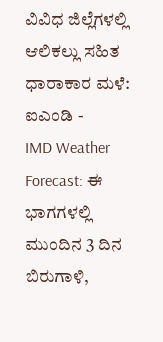ವಿವಿಧ ಜಿಲ್ಲೆಗಳಲ್ಲಿ ಆಲಿಕಲ್ಲು ಸಹಿತ ಧಾರಾಕಾರ ಮಳೆ: ಐಎಂಡಿ -
IMD Weather Forecast: ಈ ಭಾಗಗಳಲ್ಲಿ ಮುಂದಿನ 3 ದಿನ ಬಿರುಗಾಳಿ,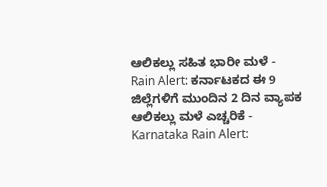ಆಲಿಕಲ್ಲು ಸಹಿತ ಭಾರೀ ಮಳೆ -
Rain Alert: ಕರ್ನಾಟಕದ ಈ 9 ಜಿಲ್ಲೆಗಳಿಗೆ ಮುಂದಿನ 2 ದಿನ ವ್ಯಾಪಕ ಆಲಿಕಲ್ಲು ಮಳೆ ಎಚ್ಚರಿಕೆ -
Karnataka Rain Alert: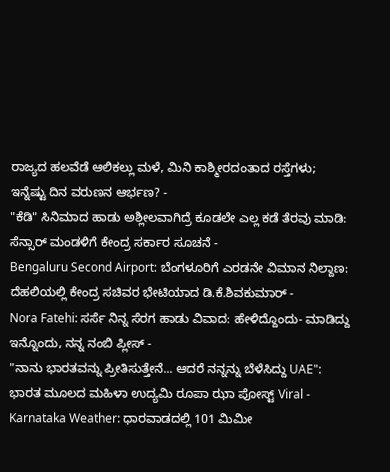ರಾಜ್ಯದ ಹಲವೆಡೆ ಆಲಿಕಲ್ಲು ಮಳೆ, ಮಿನಿ ಕಾಶ್ಮೀರದಂತಾದ ರಸ್ತೆಗಳು; ಇನ್ನೆಷ್ಟು ದಿನ ವರುಣನ ಆರ್ಭಣ? -
"ಕೆಡಿ" ಸಿನಿಮಾದ ಹಾಡು ಅಶ್ಲೀಲವಾಗಿದ್ರೆ ಕೂಡಲೇ ಎಲ್ಲ ಕಡೆ ತೆರವು ಮಾಡಿ: ಸೆನ್ಸಾರ್ ಮಂಡಳಿಗೆ ಕೇಂದ್ರ ಸರ್ಕಾರ ಸೂಚನೆ -
Bengaluru Second Airport: ಬೆಂಗಳೂರಿಗೆ ಎರಡನೇ ವಿಮಾನ ನಿಲ್ದಾಣ: ದೆಹಲಿಯಲ್ಲಿ ಕೇಂದ್ರ ಸಚಿವರ ಭೇಟಿಯಾದ ಡಿ.ಕೆ.ಶಿವಕುಮಾರ್ -
Nora Fatehi: ಸರ್ಸೆ ನಿನ್ನ ಸೆರಗ ಹಾಡು ವಿವಾದ: ಹೇಳಿದ್ದೊಂದು- ಮಾಡಿದ್ದು ಇನ್ನೊಂದು, ನನ್ನ ನಂಬಿ ಪ್ಲೀಸ್ -
"ನಾನು ಭಾರತವನ್ನು ಪ್ರೀತಿಸುತ್ತೇನೆ... ಆದರೆ ನನ್ನನ್ನು ಬೆಳೆಸಿದ್ದು UAE": ಭಾರತ ಮೂಲದ ಮಹಿಳಾ ಉದ್ಯಮಿ ರೂಪಾ ಝಾ ಪೋಸ್ಟ್ Viral -
Karnataka Weather: ಧಾರವಾಡದಲ್ಲಿ 101 ಮಿಮೀ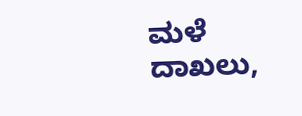ಮಳೆ ದಾಖಲು,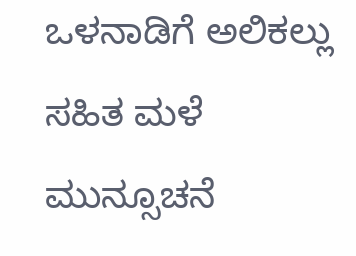ಒಳನಾಡಿಗೆ ಅಲಿಕಲ್ಲು ಸಹಿತ ಮಳೆ ಮುನ್ಸೂಚನೆ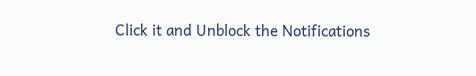Click it and Unblock the Notifications